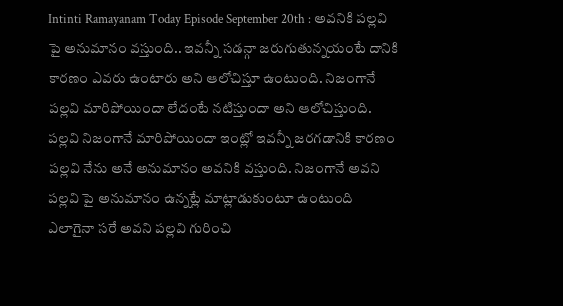Intinti Ramayanam Today Episode September 20th : అవనికి పల్లవి పై అనుమానం వస్తుంది.. ఇవన్నీ సడన్గా జరుగుతున్నయంటే దానికి కారణం ఎవరు ఉంటారు అని ఆలోచిస్తూ ఉంటుంది. నిజంగానే పల్లవి మారిపోయిందా లేదంటే నటిస్తుందా అని ఆలోచిస్తుంది. పల్లవి నిజంగానే మారిపోయిందా ఇంట్లో ఇవన్నీ జరగడానికి కారణం పల్లవి నేను అనే అనుమానం అవనికి వస్తుంది. నిజంగానే అవని పల్లవి పై అనుమానం ఉన్నట్లే మాట్లాడుకుంటూ ఉంటుంది ఎలాగైనా సరే అవని పల్లవి గురించి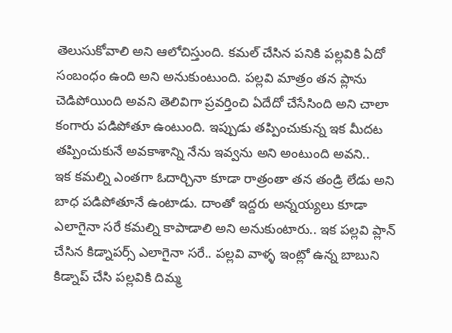తెలుసుకోవాలి అని ఆలోచిస్తుంది. కమల్ చేసిన పనికి పల్లవికి ఏదో సంబంధం ఉంది అని అనుకుంటుంది. పల్లవి మాత్రం తన ప్లాను చెడిపోయింది అవని తెలివిగా ప్రవర్తించి ఏదేదో చేసేసింది అని చాలా కంగారు పడిపోతూ ఉంటుంది. ఇప్పుడు తప్పించుకున్న ఇక మీదట తప్పించుకునే అవకాశాన్ని నేను ఇవ్వను అని అంటుంది అవని..
ఇక కమల్ని ఎంతగా ఓదార్చినా కూడా రాత్రంతా తన తండ్రి లేడు అని బాధ పడిపోతూనే ఉంటాడు. దాంతో ఇద్దరు అన్నయ్యలు కూడా ఎలాగైనా సరే కమల్ని కాపాడాలి అని అనుకుంటారు.. ఇక పల్లవి ప్లాన్ చేసిన కిడ్నాపర్స్ ఎలాగైనా సరే.. పల్లవి వాళ్ళ ఇంట్లో ఉన్న బాబుని కిడ్నాప్ చేసి పల్లవికి దిమ్మ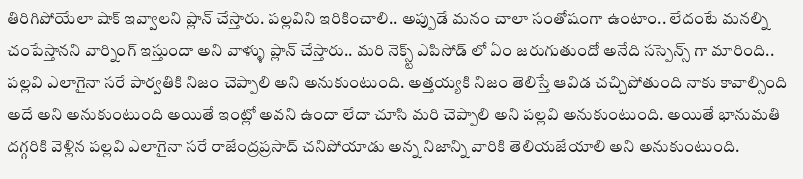తిరిగిపోయేలా షాక్ ఇవ్వాలని ప్లాన్ చేస్తారు. పల్లవిని ఇరికించాలి.. అప్పుడే మనం చాలా సంతోషంగా ఉంటాం.. లేదంటే మనల్ని చంపేస్తానని వార్నింగ్ ఇస్తుందా అని వాళ్ళు ప్లాన్ చేస్తారు.. మరి నెక్స్ట్ ఎపిసోడ్ లో ఏం జరుగుతుందో అనేది సస్పెన్స్ గా మారింది..
పల్లవి ఎలాగైనా సరే పార్వతికి నిజం చెప్పాలి అని అనుకుంటుంది. అత్తయ్యకి నిజం తెలిస్తే ఆవిడ చచ్చిపోతుంది నాకు కావాల్సింది అదే అని అనుకుంటుంది అయితే ఇంట్లో అవని ఉందా లేదా చూసి మరి చెప్పాలి అని పల్లవి అనుకుంటుంది. అయితే భానుమతి దగ్గరికి వెళ్లిన పల్లవి ఎలాగైనా సరే రాజేంద్రప్రసాద్ చనిపోయాడు అన్న నిజాన్ని వారికి తెలియజేయాలి అని అనుకుంటుంది.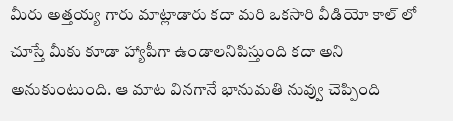మీరు అత్తయ్య గారు మాట్లాడారు కదా మరి ఒకసారి వీడియో కాల్ లో చూస్తే మీకు కూడా హ్యాపీగా ఉండాలనిపిస్తుంది కదా అని అనుకుంటుంది. ఆ మాట వినగానే భానుమతి నువ్వు చెప్పింది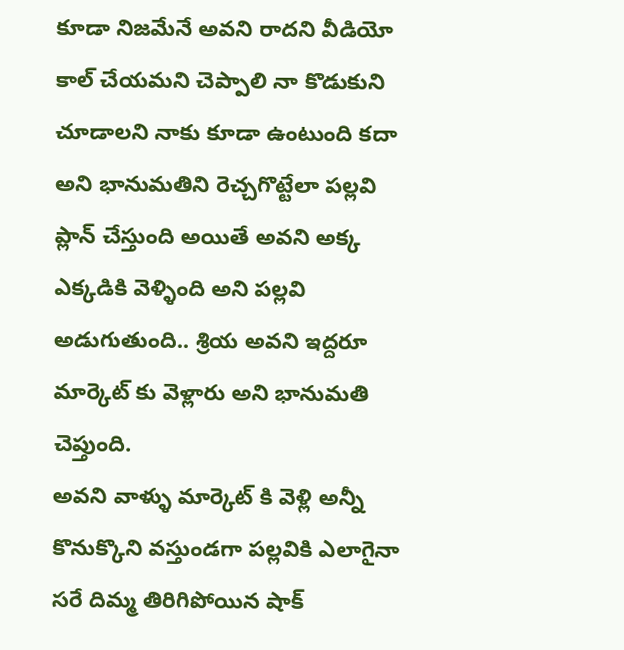కూడా నిజమేనే అవని రాదని వీడియో కాల్ చేయమని చెప్పాలి నా కొడుకుని చూడాలని నాకు కూడా ఉంటుంది కదా అని భానుమతిని రెచ్చగొట్టేలా పల్లవి ప్లాన్ చేస్తుంది అయితే అవని అక్క ఎక్కడికి వెళ్ళింది అని పల్లవి అడుగుతుంది.. శ్రియ అవని ఇద్దరూ మార్కెట్ కు వెళ్లారు అని భానుమతి చెప్తుంది.
అవని వాళ్ళు మార్కెట్ కి వెళ్లి అన్నీ కొనుక్కొని వస్తుండగా పల్లవికి ఎలాగైనా సరే దిమ్మ తిరిగిపోయిన షాక్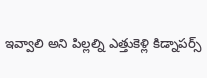ఇవ్వాలి అని పిల్లల్ని ఎత్తుకెళ్లి కిడ్నాపర్స్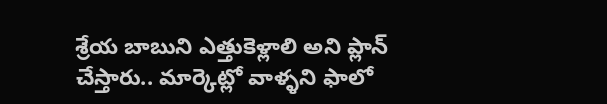శ్రేయ బాబుని ఎత్తుకెళ్లాలి అని ప్లాన్ చేస్తారు.. మార్కెట్లో వాళ్ళని ఫాలో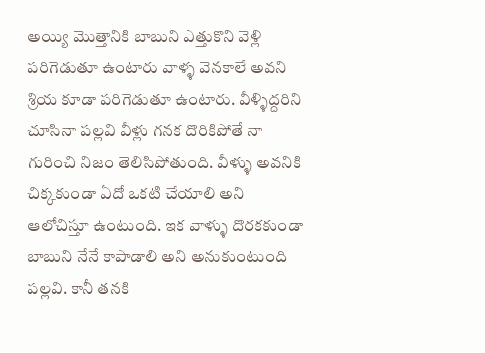అయ్యి మొత్తానికి బాబుని ఎత్తుకొని వెళ్లి పరిగెడుతూ ఉంటారు వాళ్ళ వెనకాలే అవని శ్రియ కూడా పరిగెడుతూ ఉంటారు. వీళ్ళిద్దరిని చూసినా పల్లవి వీళ్లు గనక దొరికిపోతే నా గురించి నిజం తెలిసిపోతుంది. వీళ్ళు అవనికి చిక్కకుండా ఏదో ఒకటి చేయాలి అని ఆలోచిస్తూ ఉంటుంది. ఇక వాళ్ళు దొరకకుండా బాబుని నేనే కాపాడాలి అని అనుకుంటుంది పల్లవి. కానీ తనకి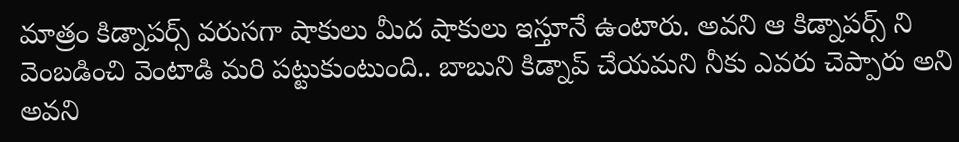మాత్రం కిడ్నాపర్స్ వరుసగా షాకులు మీద షాకులు ఇస్తూనే ఉంటారు. అవని ఆ కిడ్నాపర్స్ ని వెంబడించి వెంటాడి మరి పట్టుకుంటుంది.. బాబుని కిడ్నాప్ చేయమని నీకు ఎవరు చెప్పారు అని అవని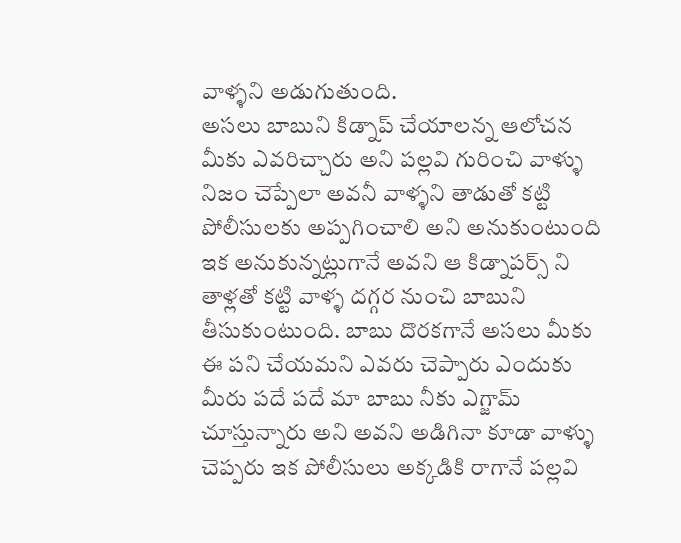వాళ్ళని అడుగుతుంది.
అసలు బాబుని కిడ్నాప్ చేయాలన్న ఆలోచన మీకు ఎవరిచ్చారు అని పల్లవి గురించి వాళ్ళు నిజం చెప్పేలా అవనీ వాళ్ళని తాడుతో కట్టి పోలీసులకు అప్పగించాలి అని అనుకుంటుంది ఇక అనుకున్నట్లుగానే అవని ఆ కిడ్నాపర్స్ ని తాళ్లతో కట్టి వాళ్ళ దగ్గర నుంచి బాబుని తీసుకుంటుంది. బాబు దొరకగానే అసలు మీకు ఈ పని చేయమని ఎవరు చెప్పారు ఎందుకు మీరు పదే పదే మా బాబు నీకు ఎగ్జామ్ చూస్తున్నారు అని అవని అడిగినా కూడా వాళ్ళు చెప్పరు ఇక పోలీసులు అక్కడికి రాగానే పల్లవి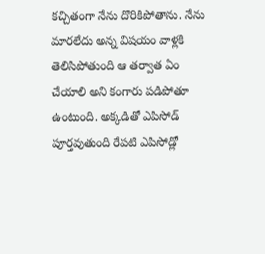కచ్చితంగా నేను దొరికిపోతాను. నేను మారలేదు అన్న విషయం వాళ్లకి తెలిసిపోతుంది ఆ తర్వాత ఏం చేయాలి అని కంగారు పడిపోతూ ఉంటుంది. అక్కడితో ఎపిసోడ్ పూర్తవుతుంది రేపటి ఎపిసోడ్లో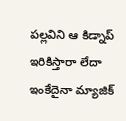పల్లవిని ఆ కిడ్నాప్ ఇరికిస్తారా లేదా ఇంకేదైనా మ్యాజిక్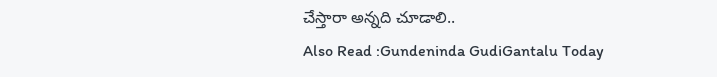చేస్తారా అన్నది చూడాలి..
Also Read :Gundeninda GudiGantalu Today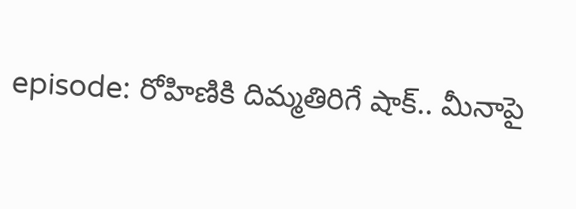episode: రోహిణికి దిమ్మతిరిగే షాక్.. మీనాపై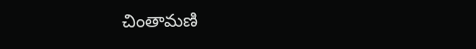చింతామణి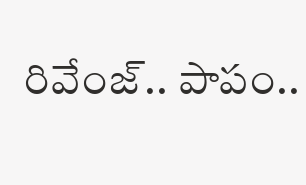రివేంజ్.. పాపం..